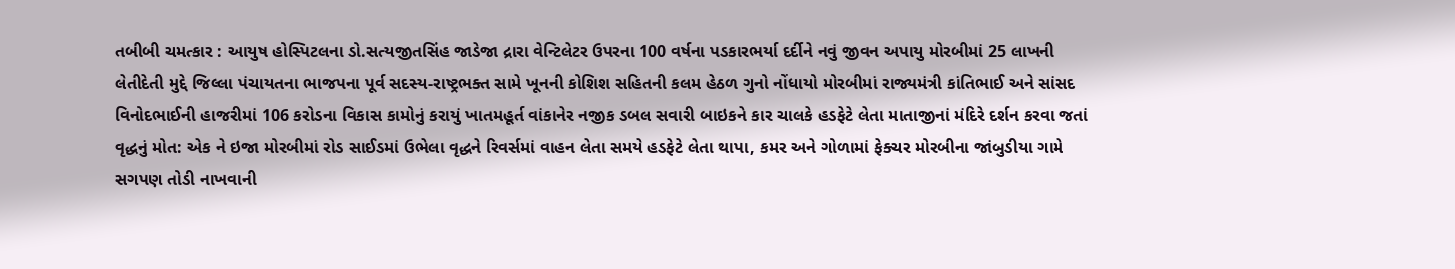તબીબી ચમત્કાર : આયુષ હોસ્પિટલના ડો.સત્યજીતસિંહ જાડેજા દ્રારા વેન્ટિલેટર ઉપરના 100 વર્ષના પડકારભર્યા દર્દીને નવું જીવન અપાયુ મોરબીમાં 25 લાખની લેતીદેતી મુદ્દે જિલ્લા પંચાયતના ભાજપના પૂર્વ સદસ્ય-રાષ્ટ્રભક્ત સામે ખૂનની કોશિશ સહિતની કલમ હેઠળ ગુનો નોંધાયો મોરબીમાં રાજ્યમંત્રી કાંતિભાઈ અને સાંસદ વિનોદભાઈની હાજરીમાં 106 કરોડના વિકાસ કામોનું કરાયું ખાતમહૂર્ત વાંકાનેર નજીક ડબલ સવારી બાઇકને કાર ચાલકે હડફેટે લેતા માતાજીનાં મંદિરે દર્શન કરવા જતાં વૃદ્ધનું મોત: એક ને ઇજા મોરબીમાં રોડ સાઈડમાં ઉભેલા વૃદ્ધને રિવર્સમાં વાહન લેતા સમયે હડફેટે લેતા થાપા, કમર અને ગોળામાં ફેક્ચર મોરબીના જાંબુડીયા ગામે સગપણ તોડી નાખવાની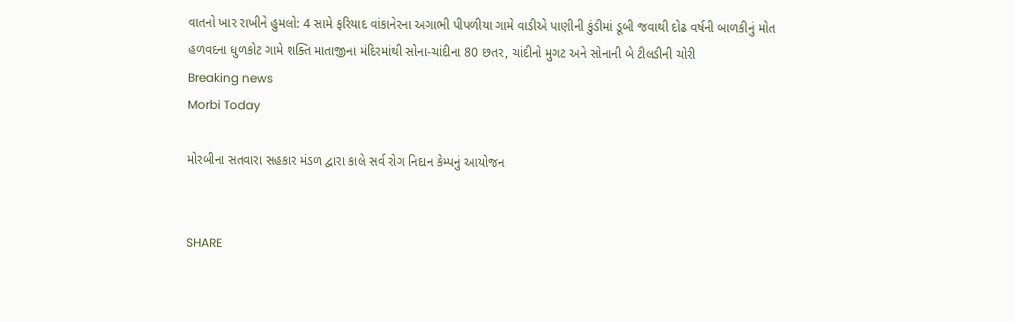વાતનો ખાર રાખીને હુમલો: 4 સામે ફરિયાદ વાંકાનેરના અગાભી પીપળીયા ગામે વાડીએ પાણીની કુંડીમાં ડૂબી જવાથી દોઢ વર્ષની બાળકીનું મોત હળવદના ધુળકોટ ગામે શક્તિ માતાજીના મંદિરમાંથી સોના-ચાંદીના 80 છતર, ચાંદીનો મુગટ અને સોનાની બે ટીલડીની ચોરી
Breaking news
Morbi Today

મોરબીના સતવારા સહકાર મંડળ દ્વારા કાલે સર્વ રોગ નિદાન કેમ્પનું આયોજન


SHARE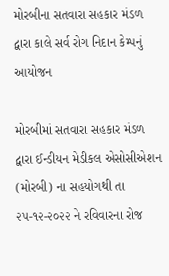મોરબીના સતવારા સહકાર મંડળ દ્વારા કાલે સર્વ રોગ નિદાન કેમ્પનું આયોજન

મોરબીમાં સતવારા સહકાર મંડળ દ્વારા ઈન્ડીયન મેડીકલ એસોસીએશન (મોરબી) ના સહયોગથી તા ૨૫-૧૨-૨૦૨૨ ને રવિવારના રોજ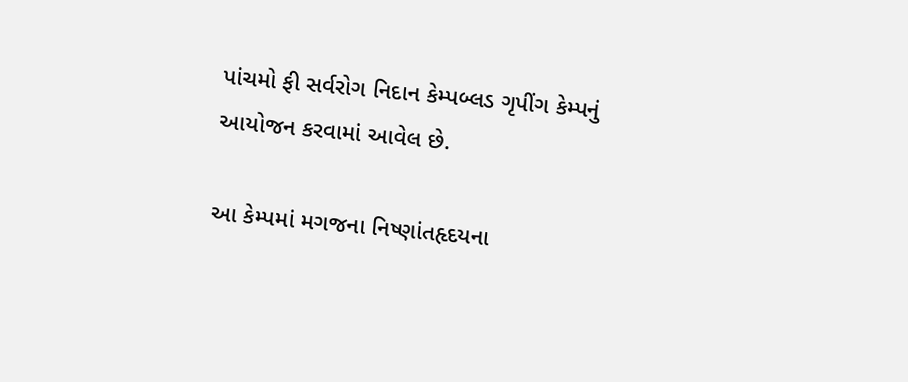પાંચમો ફી સર્વરોગ નિદાન કેમ્પબ્લડ ગૃપીંગ કેમ્પનું આયોજન કરવામાં આવેલ છે.

આ કેમ્પમાં મગજના નિષ્ણાંતહૃદયના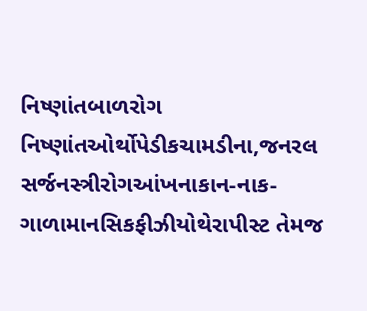નિષ્ણાંતબાળરોગ નિષ્ણાંતઓર્થોપેડીકચામડીના,જનરલ સર્જનસ્ત્રીરોગઆંખનાકાન-નાક-ગાળામાનસિકફીઝીયોથેરાપીસ્ટ તેમજ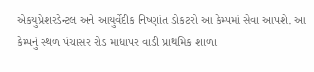એકયુપ્રેશરડેન્ટલ અને આયુર્વેદીક નિષ્ણાંત ડોકટરો આ કેમ્પમાં સેવા આપશે. આ કેમ્પનું સ્થળ પંચાસર રોડ માધાપર વાડી પ્રાથમિક શાળા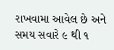રાખવામા આવેલ છે અને સમય સવારે ૯ થી ૧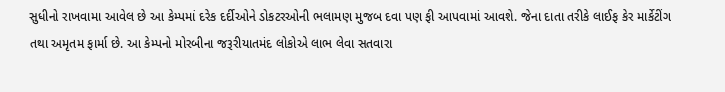સુધીનો રાખવામા આવેલ છે આ કેમ્પમાં દરેક દર્દીઓને ડોકટરઓની ભલામણ મુજબ દવા પણ ફી આપવામાં આવશે. જેના દાતા તરીકે લાઈફ કેર માર્કેટીંગ તથા અમૃતમ ફાર્મા છે. આ કેમ્પનો મોરબીના જરૂરીયાતમંદ લોકોએ લાભ લેવા સતવારા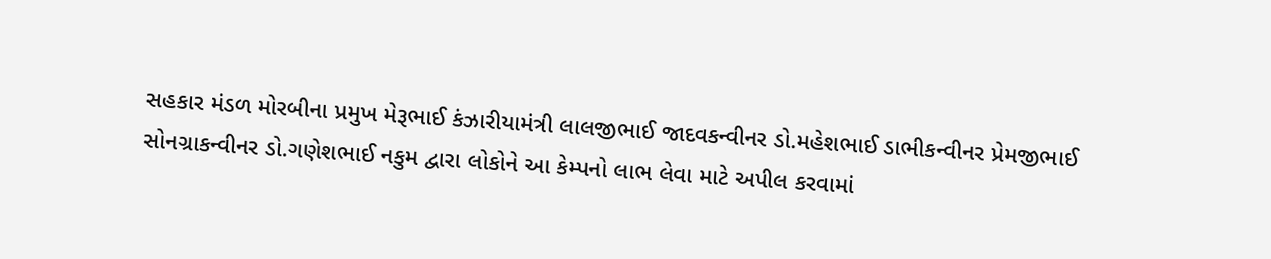સહકાર મંડળ મોરબીના પ્રમુખ મેરૂભાઈ કંઝારીયામંત્રી લાલજીભાઈ જાદવકન્વીનર ડો.મહેશભાઈ ડાભીકન્વીનર પ્રેમજીભાઈ સોનગ્રાકન્વીનર ડો.ગણેશભાઈ નકુમ દ્વારા લોકોને આ કેમ્પનો લાભ લેવા માટે અપીલ કરવામાં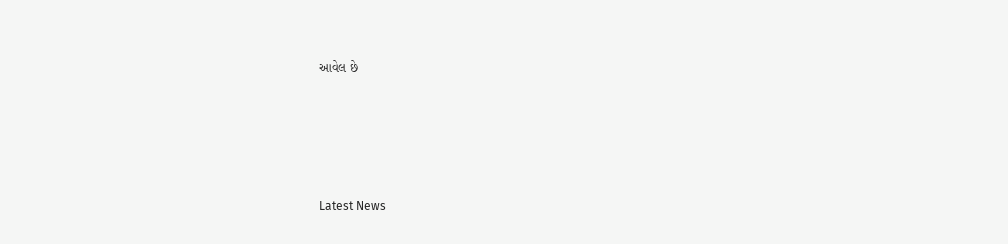આવેલ છે






Latest News